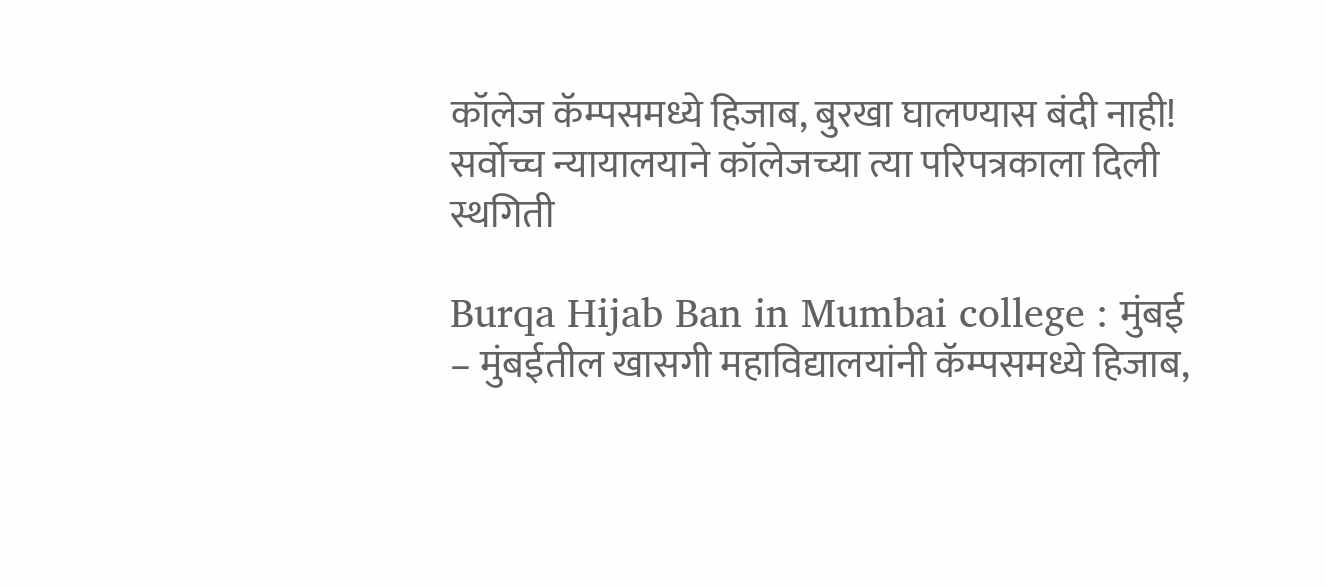कॉलेज कॅम्पसमध्ये हिजाब, बुरखा घालण्यास बंदी नाही! सर्वोच्च न्यायालयाने कॉलेजच्या त्या परिपत्रकाला दिली स्थगिती

Burqa Hijab Ban in Mumbai college : मुंबई – मुंबईतील खासगी महाविद्यालयांनी कॅम्पसमध्ये हिजाब,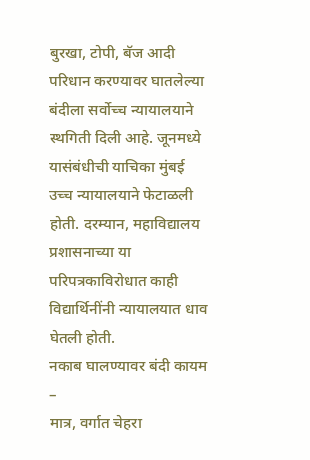बुरखा, टोपी, बॅज आदी परिधान करण्यावर घातलेल्या बंदीला सर्वोच्च न्यायालयाने स्थगिती दिली आहे. जूनमध्ये यासंबंधीची याचिका मुंबई उच्च न्यायालयाने फेटाळली होती. दरम्यान, महाविद्यालय प्रशासनाच्या या परिपत्रकाविरोधात काही विद्यार्थिनींनी न्यायालयात धाव घेतली होती.
नकाब घालण्यावर बंदी कायम –
मात्र, वर्गात चेहरा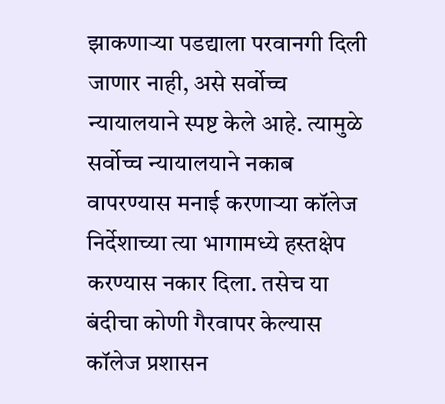झाकणाऱ्या पडद्याला परवानगी दिली जाणार नाही, असे सर्वोच्च न्यायालयाने स्पष्ट केले आहे. त्यामुळे सर्वोच्च न्यायालयाने नकाब वापरण्यास मनाई करणाऱ्या कॉलेज निर्देशाच्या त्या भागामध्ये हस्तक्षेप करण्यास नकार दिला. तसेच या बंदीचा कोणी गैरवापर केल्यास कॉलेज प्रशासन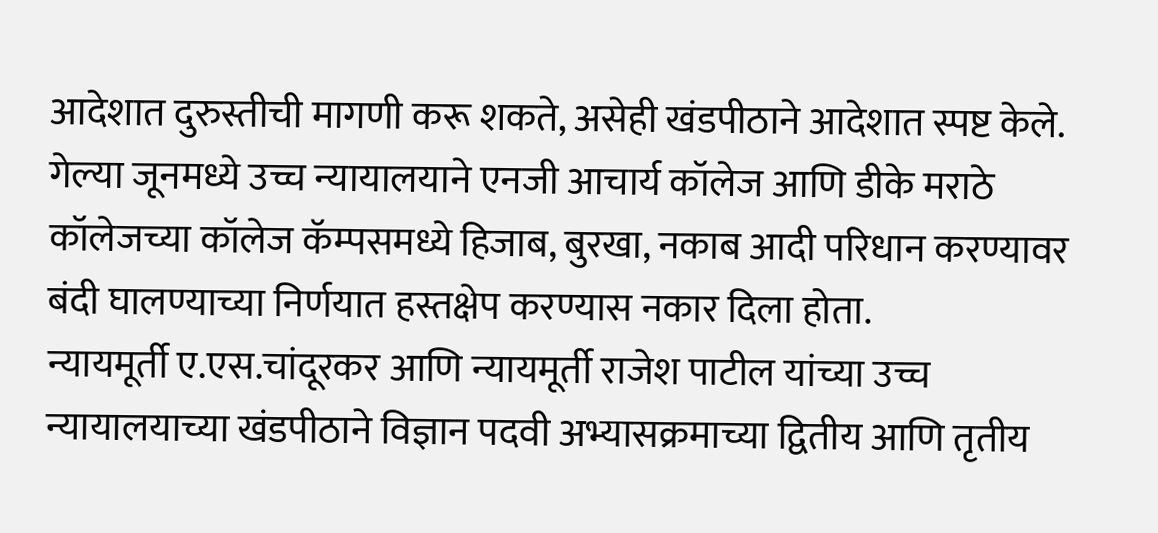आदेशात दुरुस्तीची मागणी करू शकते, असेही खंडपीठाने आदेशात स्पष्ट केले.
गेल्या जूनमध्ये उच्च न्यायालयाने एनजी आचार्य कॉलेज आणि डीके मराठे कॉलेजच्या कॉलेज कॅम्पसमध्ये हिजाब, बुरखा, नकाब आदी परिधान करण्यावर बंदी घालण्याच्या निर्णयात हस्तक्षेप करण्यास नकार दिला होता.
न्यायमूर्ती ए.एस.चांदूरकर आणि न्यायमूर्ती राजेश पाटील यांच्या उच्च न्यायालयाच्या खंडपीठाने विज्ञान पदवी अभ्यासक्रमाच्या द्वितीय आणि तृतीय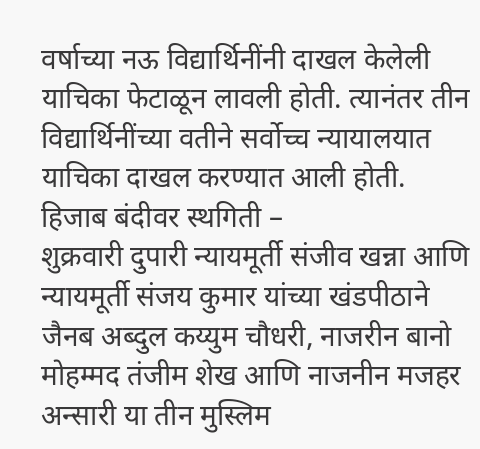वर्षाच्या नऊ विद्यार्थिनींनी दाखल केलेली याचिका फेटाळून लावली होती. त्यानंतर तीन विद्यार्थिनींच्या वतीने सर्वोच्च न्यायालयात याचिका दाखल करण्यात आली होती.
हिजाब बंदीवर स्थगिती –
शुक्रवारी दुपारी न्यायमूर्ती संजीव खन्ना आणि न्यायमूर्ती संजय कुमार यांच्या खंडपीठाने जैनब अब्दुल कय्युम चौधरी, नाजरीन बानो मोहम्मद तंजीम शेख आणि नाजनीन मजहर अन्सारी या तीन मुस्लिम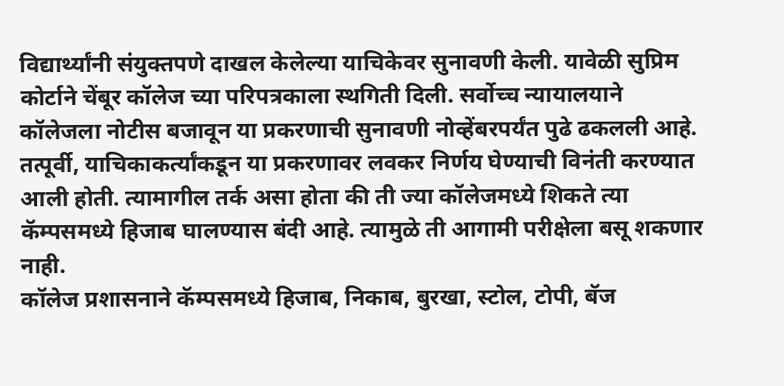विद्यार्थ्यांनी संयुक्तपणे दाखल केलेल्या याचिकेवर सुनावणी केली. यावेळी सुप्रिम कोर्टाने चेंबूर कॉलेज च्या परिपत्रकाला स्थगिती दिली. सर्वोच्च न्यायालयाने कॉलेजला नोटीस बजावून या प्रकरणाची सुनावणी नोव्हेंबरपर्यंत पुढे ढकलली आहे.
तत्पूर्वी, याचिकाकर्त्यांकडून या प्रकरणावर लवकर निर्णय घेण्याची विनंती करण्यात आली होती. त्यामागील तर्क असा होता की ती ज्या कॉलेजमध्ये शिकते त्या कॅम्पसमध्ये हिजाब घालण्यास बंदी आहे. त्यामुळे ती आगामी परीक्षेला बसू शकणार नाही.
कॉलेज प्रशासनाने कॅम्पसमध्ये हिजाब, निकाब, बुरखा, स्टोल, टोपी, बॅज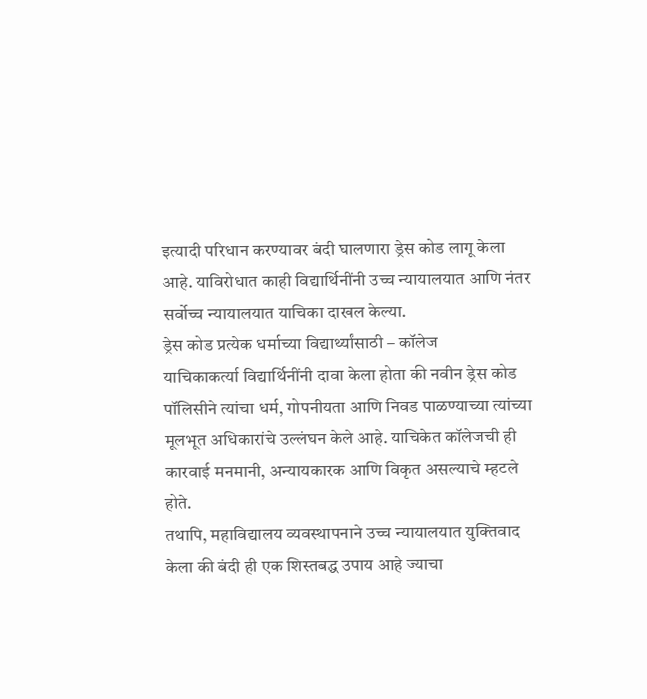इत्यादी परिधान करण्यावर बंदी घालणारा ड्रेस कोड लागू केला आहे. याविरोधात काही विद्यार्थिनींनी उच्च न्यायालयात आणि नंतर सर्वोच्च न्यायालयात याचिका दाखल केल्या.
ड्रेस कोड प्रत्येक धर्माच्या विद्यार्थ्यांसाठी – कॉलेज
याचिकाकर्त्या विद्यार्थिनींनी दावा केला होता की नवीन ड्रेस कोड पॉलिसीने त्यांचा धर्म, गोपनीयता आणि निवड पाळण्याच्या त्यांच्या मूलभूत अधिकारांचे उल्लंघन केले आहे. याचिकेत कॉलेजची ही कारवाई मनमानी, अन्यायकारक आणि विकृत असल्याचे म्हटले होते.
तथापि, महाविद्यालय व्यवस्थापनाने उच्च न्यायालयात युक्तिवाद केला की बंदी ही एक शिस्तबद्ध उपाय आहे ज्याचा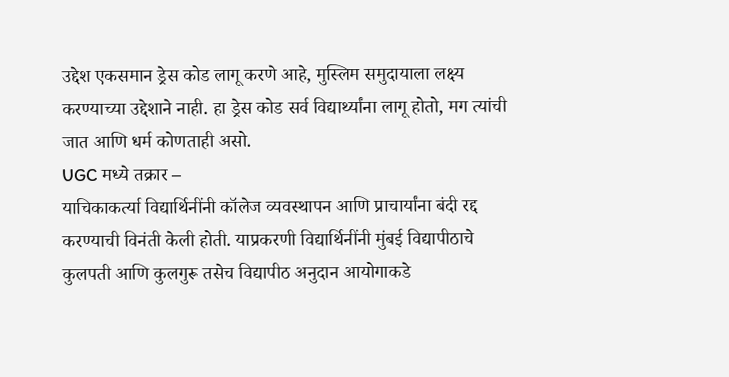उद्देश एकसमान ड्रेस कोड लागू करणे आहे, मुस्लिम समुदायाला लक्ष्य करण्याच्या उद्देशाने नाही. हा ड्रेस कोड सर्व विद्यार्थ्यांना लागू होतो, मग त्यांची जात आणि धर्म कोणताही असो.
UGC मध्ये तक्रार –
याचिकाकर्त्या विद्यार्थिनींनी कॉलेज व्यवस्थापन आणि प्राचार्यांना बंदी रद्द करण्याची विनंती केली होती. याप्रकरणी विद्यार्थिनींनी मुंबई विद्यापीठाचे कुलपती आणि कुलगुरू तसेच विद्यापीठ अनुदान आयोगाकडे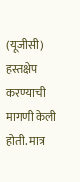(यूजीसी) हस्तक्षेप करण्याची मागणी केली होती. मात्र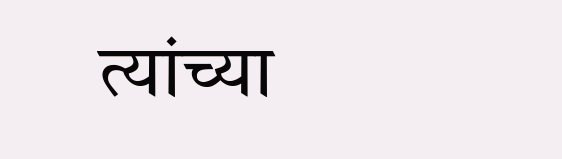त्यांच्या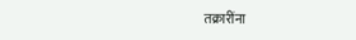तक्रारींना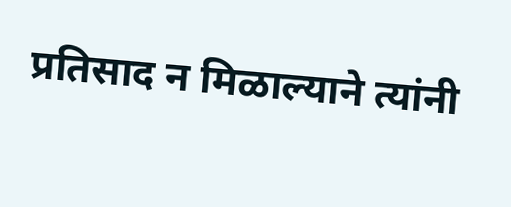प्रतिसाद न मिळाल्याने त्यांनी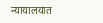न्यायालयात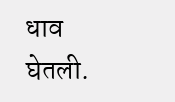धाव घेतली.